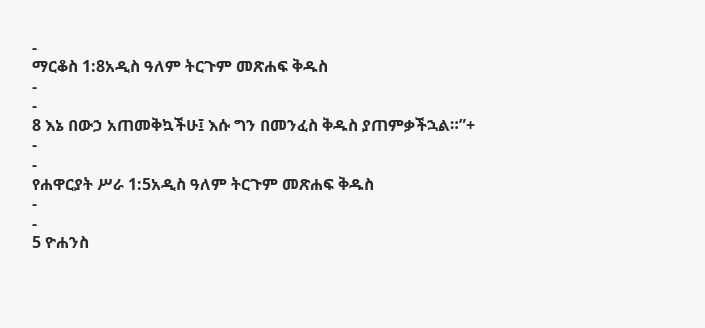-
ማርቆስ 1:8አዲስ ዓለም ትርጉም መጽሐፍ ቅዱስ
-
-
8 እኔ በውኃ አጠመቅኳችሁ፤ እሱ ግን በመንፈስ ቅዱስ ያጠምቃችኋል።”+
-
-
የሐዋርያት ሥራ 1:5አዲስ ዓለም ትርጉም መጽሐፍ ቅዱስ
-
-
5 ዮሐንስ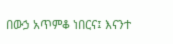በውኃ አጥምቆ ነበርና፤ እናንተ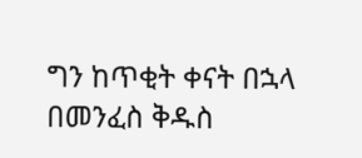ግን ከጥቂት ቀናት በኋላ በመንፈስ ቅዱስ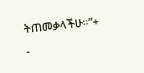ትጠመቃላችሁ።”+
-